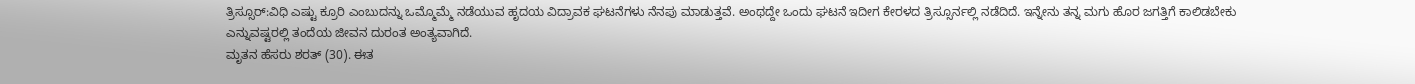ತ್ರಿಸ್ಸೂರ್:ವಿಧಿ ಎಷ್ಟು ಕ್ರೂರಿ ಎಂಬುದನ್ನು ಒಮ್ಮೊಮ್ಮೆ ನಡೆಯುವ ಹೃದಯ ವಿದ್ರಾವಕ ಘಟನೆಗಳು ನೆನಪು ಮಾಡುತ್ತವೆ. ಅಂಥದ್ದೇ ಒಂದು ಘಟನೆ ಇದೀಗ ಕೇರಳದ ತ್ರಿಸ್ಸೂರ್ನಲ್ಲಿ ನಡೆದಿದೆ. ಇನ್ನೇನು ತನ್ನ ಮಗು ಹೊರ ಜಗತ್ತಿಗೆ ಕಾಲಿಡಬೇಕು ಎನ್ನುವಷ್ಟರಲ್ಲಿ ತಂದೆಯ ಜೀವನ ದುರಂತ ಅಂತ್ಯವಾಗಿದೆ.
ಮೃತನ ಹೆಸರು ಶರತ್ (30). ಈತ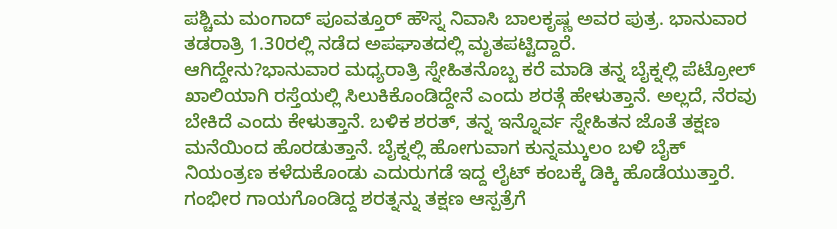ಪಶ್ಚಿಮ ಮಂಗಾದ್ ಪೂವತ್ತೂರ್ ಹೌಸ್ನ ನಿವಾಸಿ ಬಾಲಕೃಷ್ಣ ಅವರ ಪುತ್ರ. ಭಾನುವಾರ ತಡರಾತ್ರಿ 1.30ರಲ್ಲಿ ನಡೆದ ಅಪಘಾತದಲ್ಲಿ ಮೃತಪಟ್ಟಿದ್ದಾರೆ.
ಆಗಿದ್ದೇನು?ಭಾನುವಾರ ಮಧ್ಯರಾತ್ರಿ ಸ್ನೇಹಿತನೊಬ್ಬ ಕರೆ ಮಾಡಿ ತನ್ನ ಬೈಕ್ನಲ್ಲಿ ಪೆಟ್ರೋಲ್ ಖಾಲಿಯಾಗಿ ರಸ್ತೆಯಲ್ಲಿ ಸಿಲುಕಿಕೊಂಡಿದ್ದೇನೆ ಎಂದು ಶರತ್ಗೆ ಹೇಳುತ್ತಾನೆ. ಅಲ್ಲದೆ, ನೆರವು ಬೇಕಿದೆ ಎಂದು ಕೇಳುತ್ತಾನೆ. ಬಳಿಕ ಶರತ್, ತನ್ನ ಇನ್ನೊರ್ವ ಸ್ನೇಹಿತನ ಜೊತೆ ತಕ್ಷಣ ಮನೆಯಿಂದ ಹೊರಡುತ್ತಾನೆ. ಬೈಕ್ನಲ್ಲಿ ಹೋಗುವಾಗ ಕುನ್ನಮ್ಕುಲಂ ಬಳಿ ಬೈಕ್ ನಿಯಂತ್ರಣ ಕಳೆದುಕೊಂಡು ಎದುರುಗಡೆ ಇದ್ದ ಲೈಟ್ ಕಂಬಕ್ಕೆ ಡಿಕ್ಕಿ ಹೊಡೆಯುತ್ತಾರೆ. ಗಂಭೀರ ಗಾಯಗೊಂಡಿದ್ದ ಶರತ್ನನ್ನು ತಕ್ಷಣ ಆಸ್ಪತ್ರೆಗೆ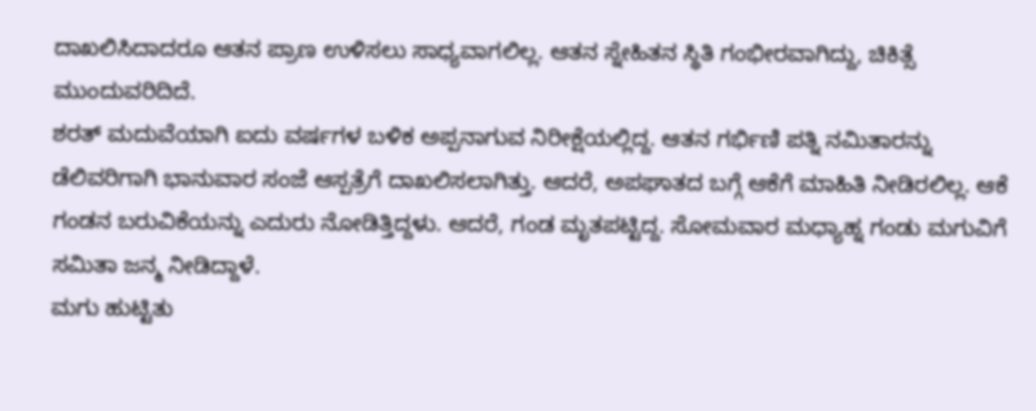ದಾಖಲಿಸಿದಾದರೂ ಆತನ ಪ್ರಾಣ ಉಳಿಸಲು ಸಾಧ್ಯವಾಗಲಿಲ್ಲ. ಆತನ ಸ್ನೇಹಿತನ ಸ್ಥಿತಿ ಗಂಭೀರವಾಗಿದ್ದು, ಚಿಕಿತ್ಸೆ ಮುಂದುವರಿದಿದೆ.
ಶರತ್ ಮದುವೆಯಾಗಿ ಐದು ವರ್ಷಗಳ ಬಳಿಕ ಅಪ್ಪನಾಗುವ ನಿರೀಕ್ಷೆಯಲ್ಲಿದ್ದ. ಆತನ ಗರ್ಭಿಣಿ ಪತ್ನಿ ನಮಿತಾರನ್ನು ಡೆಲಿವರಿಗಾಗಿ ಭಾನುವಾರ ಸಂಜೆ ಆಸ್ಪತ್ರೆಗೆ ದಾಖಲಿಸಲಾಗಿತ್ತು. ಆದರೆ, ಅಪಘಾತದ ಬಗ್ಗೆ ಆಕೆಗೆ ಮಾಹಿತಿ ನೀಡಿರಲಿಲ್ಲ. ಆಕೆ ಗಂಡನ ಬರುವಿಕೆಯನ್ನು ಎದುರು ನೋಡಿತ್ತಿದ್ದಳು. ಆದರೆ, ಗಂಡ ಮೃತಪಟ್ಟಿದ್ದ. ಸೋಮವಾರ ಮಧ್ಯಾಹ್ನ ಗಂಡು ಮಗುವಿಗೆ ಸಮಿತಾ ಜನ್ಮ ನೀಡಿದ್ದಾಳೆ.
ಮಗು ಹುಟ್ಟಿತು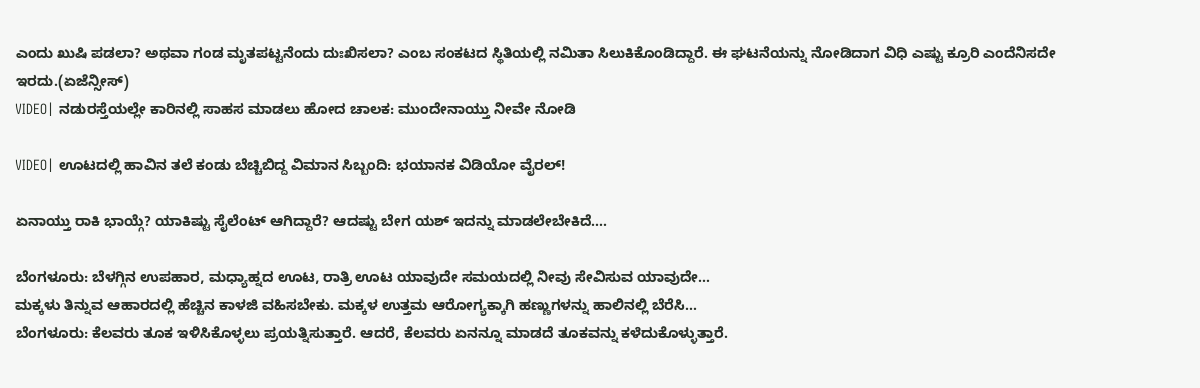ಎಂದು ಖುಷಿ ಪಡಲಾ? ಅಥವಾ ಗಂಡ ಮೃತಪಟ್ಟನೆಂದು ದುಃಖಿಸಲಾ? ಎಂಬ ಸಂಕಟದ ಸ್ಥಿತಿಯಲ್ಲಿ ನಮಿತಾ ಸಿಲುಕಿಕೊಂಡಿದ್ದಾರೆ. ಈ ಘಟನೆಯನ್ನು ನೋಡಿದಾಗ ವಿಧಿ ಎಷ್ಟು ಕ್ರೂರಿ ಎಂದೆನಿಸದೇ ಇರದು.(ಏಜೆನ್ಸೀಸ್)
VIDEO| ನಡುರಸ್ತೆಯಲ್ಲೇ ಕಾರಿನಲ್ಲಿ ಸಾಹಸ ಮಾಡಲು ಹೋದ ಚಾಲಕ: ಮುಂದೇನಾಯ್ತು ನೀವೇ ನೋಡಿ

VIDEO| ಊಟದಲ್ಲಿ ಹಾವಿನ ತಲೆ ಕಂಡು ಬೆಚ್ಚಿಬಿದ್ದ ವಿಮಾನ ಸಿಬ್ಬಂದಿ: ಭಯಾನಕ ವಿಡಿಯೋ ವೈರಲ್!

ಏನಾಯ್ತು ರಾಕಿ ಭಾಯ್ಗೆ? ಯಾಕಿಷ್ಟು ಸೈಲೆಂಟ್ ಆಗಿದ್ದಾರೆ? ಆದಷ್ಟು ಬೇಗ ಯಶ್ ಇದನ್ನು ಮಾಡಲೇಬೇಕಿದೆ….

ಬೆಂಗಳೂರು: ಬೆಳಗ್ಗಿನ ಉಪಹಾರ, ಮಧ್ಯಾಹ್ನದ ಊಟ, ರಾತ್ರಿ ಊಟ ಯಾವುದೇ ಸಮಯದಲ್ಲಿ ನೀವು ಸೇವಿಸುವ ಯಾವುದೇ…
ಮಕ್ಕಳು ತಿನ್ನುವ ಆಹಾರದಲ್ಲಿ ಹೆಚ್ಚಿನ ಕಾಳಜಿ ವಹಿಸಬೇಕು. ಮಕ್ಕಳ ಉತ್ತಮ ಆರೋಗ್ಯಕ್ಕಾಗಿ ಹಣ್ಣುಗಳನ್ನು ಹಾಲಿನಲ್ಲಿ ಬೆರೆಸಿ…
ಬೆಂಗಳೂರು: ಕೆಲವರು ತೂಕ ಇಳಿಸಿಕೊಳ್ಳಲು ಪ್ರಯತ್ನಿಸುತ್ತಾರೆ. ಆದರೆ, ಕೆಲವರು ಏನನ್ನೂ ಮಾಡದೆ ತೂಕವನ್ನು ಕಳೆದುಕೊಳ್ಳುತ್ತಾರೆ.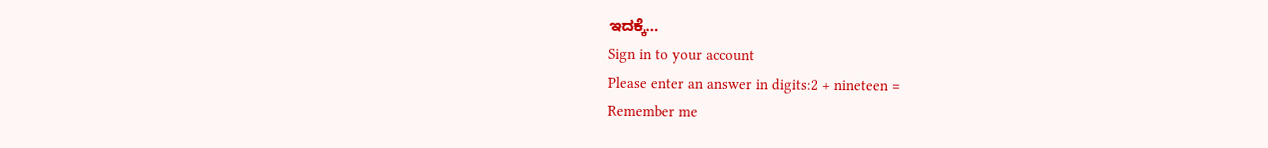ಇದಕ್ಕೆ…
Sign in to your account
Please enter an answer in digits:2 + nineteen =
Remember me